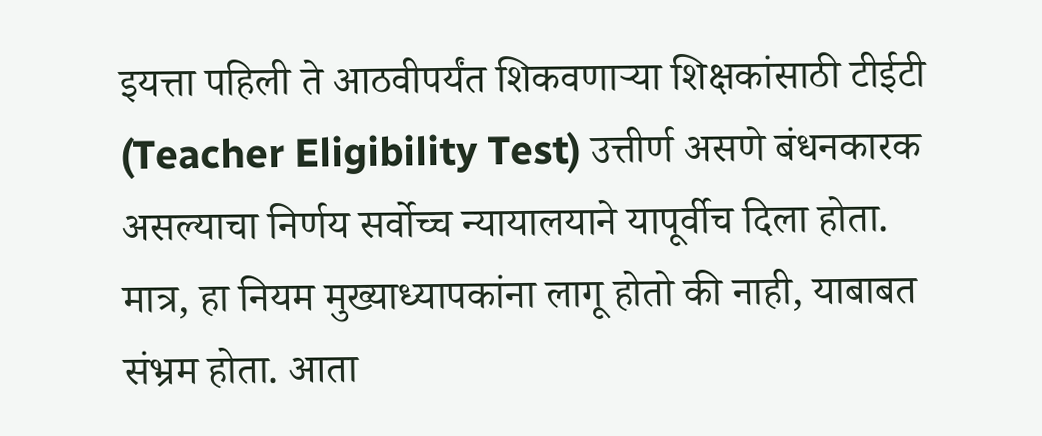इयत्ता पहिली ते आठवीपर्यंत शिकवणाऱ्या शिक्षकांसाठी टीईटी (Teacher Eligibility Test) उत्तीर्ण असणे बंधनकारक असल्याचा निर्णय सर्वोच्च न्यायालयाने यापूर्वीच दिला होता.
मात्र, हा नियम मुख्याध्यापकांना लागू होतो की नाही, याबाबत संभ्रम होता. आता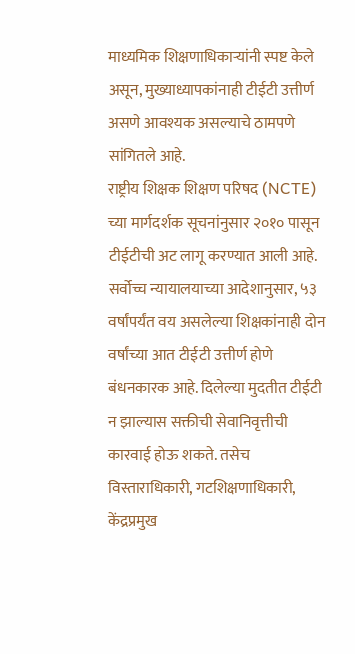माध्यमिक शिक्षणाधिकाऱ्यांनी स्पष्ट केले असून, मुख्याध्यापकांनाही टीईटी उत्तीर्ण असणे आवश्यक असल्याचे ठामपणे सांगितले आहे.
राष्ट्रीय शिक्षक शिक्षण परिषद (NCTE) च्या मार्गदर्शक सूचनांनुसार २०१० पासून टीईटीची अट लागू करण्यात आली आहे. सर्वोच्च न्यायालयाच्या आदेशानुसार, ५३ वर्षांपर्यंत वय असलेल्या शिक्षकांनाही दोन वर्षांच्या आत टीईटी उत्तीर्ण होणे बंधनकारक आहे. दिलेल्या मुदतीत टीईटी न झाल्यास सक्तीची सेवानिवृत्तीची कारवाई होऊ शकते. तसेच विस्ताराधिकारी, गटशिक्षणाधिकारी, केंद्रप्रमुख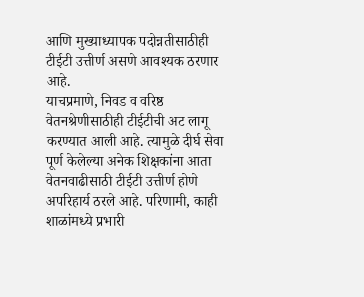आणि मुख्याध्यापक पदोन्नतीसाठीही टीईटी उत्तीर्ण असणे आवश्यक ठरणार आहे.
याचप्रमाणे, निवड व वरिष्ठ वेतनश्रेणीसाठीही टीईटीची अट लागू करण्यात आली आहे. त्यामुळे दीर्घ सेवा पूर्ण केलेल्या अनेक शिक्षकांना आता वेतनवाढीसाठी टीईटी उत्तीर्ण होणे अपरिहार्य ठरले आहे. परिणामी, काही शाळांमध्ये प्रभारी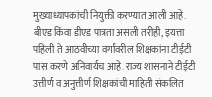मुख्याध्यापकांची नियुक्ती करण्यात आली आहे.
बीएड किंवा डीएड पात्रता असली तरीही, इयत्ता पहिली ते आठवीच्या वर्गांवरील शिक्षकांना टीईटी पास करणे अनिवार्यच आहे. राज्य शासनाने टीईटी उत्तीर्ण व अनुत्तीर्ण शिक्षकांची माहिती संकलित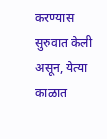करण्यास सुरुवात केली असून, येत्या काळात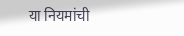या नियमांची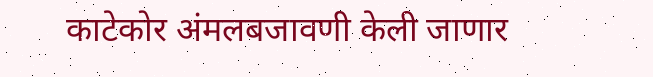काटेकोर अंमलबजावणी केली जाणार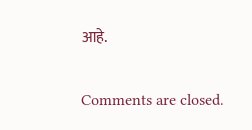आहे.

Comments are closed.